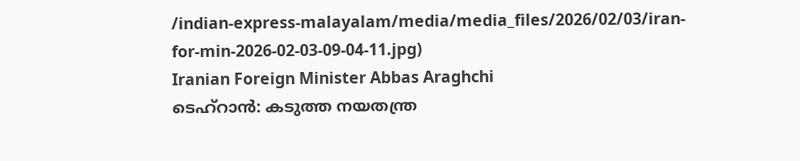/indian-express-malayalam/media/media_files/2026/02/03/iran-for-min-2026-02-03-09-04-11.jpg)
Iranian Foreign Minister Abbas Araghchi
ടെഹ്റാൻ: കടുത്ത നയതന്ത്ര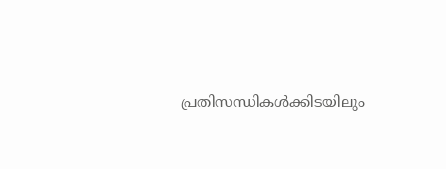പ്രതിസന്ധികൾക്കിടയിലും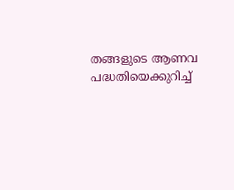തങ്ങളുടെ ആണവ പദ്ധതിയെക്കുറിച്ച്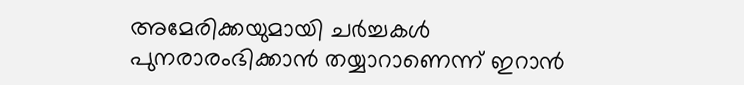അമേരിക്കയുമായി ചർച്ചകൾ പുനരാരംഭിക്കാൻ തയ്യാറാണെന്ന് ഇറാൻ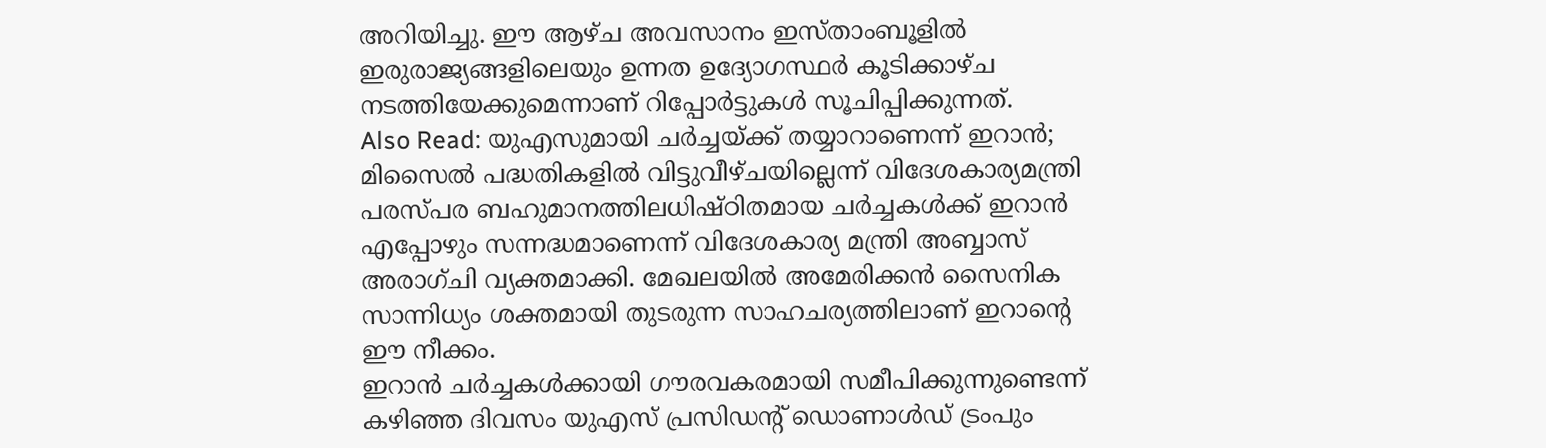അറിയിച്ചു. ഈ ആഴ്ച അവസാനം ഇസ്താംബൂളിൽ ഇരുരാജ്യങ്ങളിലെയും ഉന്നത ഉദ്യോഗസ്ഥർ കൂടിക്കാഴ്ച നടത്തിയേക്കുമെന്നാണ് റിപ്പോർട്ടുകൾ സൂചിപ്പിക്കുന്നത്.
Also Read: യുഎസുമായി ചർച്ചയ്ക്ക് തയ്യാറാണെന്ന് ഇറാൻ; മിസൈൽ പദ്ധതികളിൽ വിട്ടുവീഴ്ചയില്ലെന്ന് വിദേശകാര്യമന്ത്രി
പരസ്പര ബഹുമാനത്തിലധിഷ്ഠിതമായ ചർച്ചകൾക്ക് ഇറാൻ എപ്പോഴും സന്നദ്ധമാണെന്ന് വിദേശകാര്യ മന്ത്രി അബ്ബാസ് അരാഗ്ചി വ്യക്തമാക്കി. മേഖലയിൽ അമേരിക്കൻ സൈനിക സാന്നിധ്യം ശക്തമായി തുടരുന്ന സാഹചര്യത്തിലാണ് ഇറാന്റെ ഈ നീക്കം.
ഇറാൻ ചർച്ചകൾക്കായി ഗൗരവകരമായി സമീപിക്കുന്നുണ്ടെന്ന് കഴിഞ്ഞ ദിവസം യുഎസ് പ്രസിഡന്റ് ഡൊണാൾഡ് ട്രംപും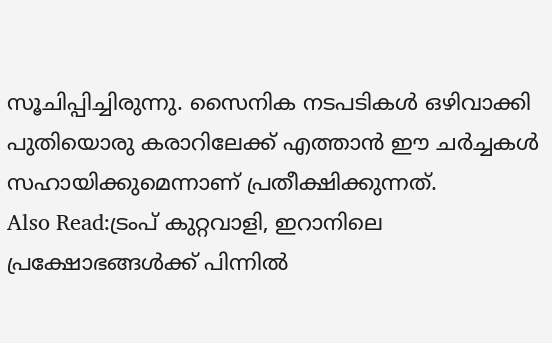സൂചിപ്പിച്ചിരുന്നു. സൈനിക നടപടികൾ ഒഴിവാക്കി പുതിയൊരു കരാറിലേക്ക് എത്താൻ ഈ ചർച്ചകൾ സഹായിക്കുമെന്നാണ് പ്രതീക്ഷിക്കുന്നത്.
Also Read:ട്രംപ് കുറ്റവാളി, ഇറാനിലെ പ്രക്ഷോഭങ്ങൾക്ക് പിന്നിൽ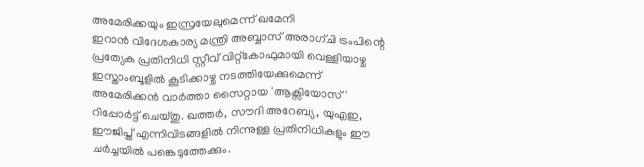അമേരിക്കയും ഇസ്രയേലുമെന്ന് ഖമേനി
ഇറാൻ വിദേശകാര്യ മന്ത്രി അബ്ബാസ് അരാഗ്ചി ട്രംപിന്റെ പ്രത്യേക പ്രതിനിധി സ്റ്റീവ് വിറ്റ്കോഫുമായി വെള്ളിയാഴ്ച ഇസ്താംബൂളിൽ കൂടിക്കാഴ്ച നടത്തിയേക്കുമെന്ന് അമേരിക്കൻ വാർത്താ സൈറ്റായ 'ആക്സിയോസ്' റിപ്പോർട്ട് ചെയ്തു. ഖത്തർ, സൗദി അറേബ്യ, യുഎഇ, ഈജിപ്ത് എന്നിവിടങ്ങളിൽ നിന്നുള്ള പ്രതിനിധികളും ഈ ചർച്ചയിൽ പങ്കെടുത്തേക്കും.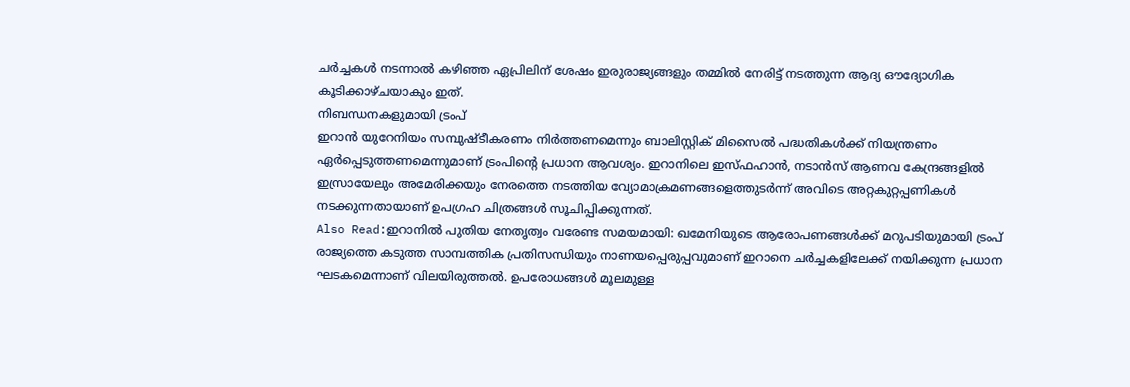ചർച്ചകൾ നടന്നാൽ കഴിഞ്ഞ ഏപ്രിലിന് ശേഷം ഇരുരാജ്യങ്ങളും തമ്മിൽ നേരിട്ട് നടത്തുന്ന ആദ്യ ഔദ്യോഗിക കൂടിക്കാഴ്ചയാകും ഇത്.
നിബന്ധനകളുമായി ട്രംപ്
ഇറാൻ യുറേനിയം സമ്പുഷ്ടീകരണം നിർത്തണമെന്നും ബാലിസ്റ്റിക് മിസൈൽ പദ്ധതികൾക്ക് നിയന്ത്രണം ഏർപ്പെടുത്തണമെന്നുമാണ് ട്രംപിന്റെ പ്രധാന ആവശ്യം. ഇറാനിലെ ഇസ്ഫഹാൻ, നടാൻസ് ആണവ കേന്ദ്രങ്ങളിൽ ഇസ്രായേലും അമേരിക്കയും നേരത്തെ നടത്തിയ വ്യോമാക്രമണങ്ങളെത്തുടർന്ന് അവിടെ അറ്റകുറ്റപ്പണികൾ നടക്കുന്നതായാണ് ഉപഗ്രഹ ചിത്രങ്ങൾ സൂചിപ്പിക്കുന്നത്.
Also Read:ഇറാനിൽ പുതിയ നേതൃത്വം വരേണ്ട സമയമായി: ഖമേനിയുടെ ആരോപണങ്ങൾക്ക് മറുപടിയുമായി ട്രംപ്
രാജ്യത്തെ കടുത്ത സാമ്പത്തിക പ്രതിസന്ധിയും നാണയപ്പെരുപ്പവുമാണ് ഇറാനെ ചർച്ചകളിലേക്ക് നയിക്കുന്ന പ്രധാന ഘടകമെന്നാണ് വിലയിരുത്തൽ. ഉപരോധങ്ങൾ മൂലമുള്ള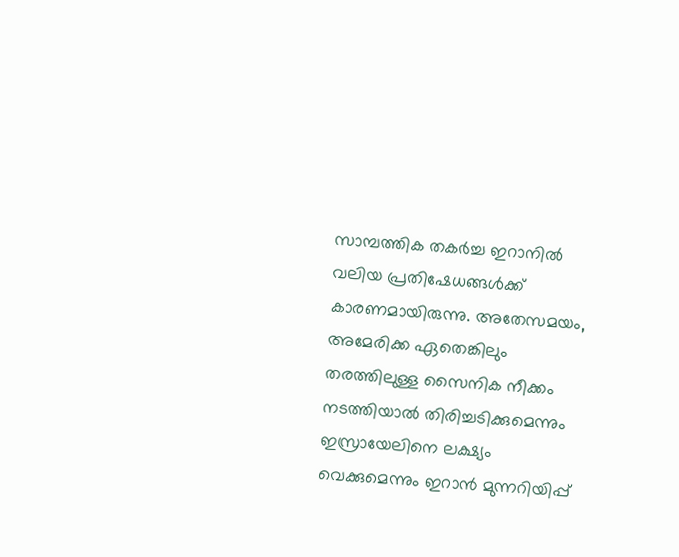സാമ്പത്തിക തകർച്ച ഇറാനിൽ വലിയ പ്രതിഷേധങ്ങൾക്ക് കാരണമായിരുന്നു. അതേസമയം, അമേരിക്ക ഏതെങ്കിലും തരത്തിലുള്ള സൈനിക നീക്കം നടത്തിയാൽ തിരിച്ചടിക്കുമെന്നും ഇസ്രായേലിനെ ലക്ഷ്യം വെക്കുമെന്നും ഇറാൻ മുന്നറിയിപ്പ്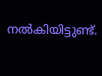നൽകിയിട്ടുണ്ട്.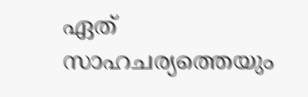ഏത് സാഹചര്യത്തെയും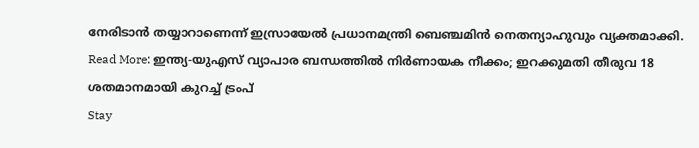നേരിടാൻ തയ്യാറാണെന്ന് ഇസ്രായേൽ പ്രധാനമന്ത്രി ബെഞ്ചമിൻ നെതന്യാഹുവും വ്യക്തമാക്കി.
Read More: ഇന്ത്യ-യുഎസ് വ്യാപാര ബന്ധത്തിൽ നിർണായക നീക്കം; ഇറക്കുമതി തീരുവ 18 ശതമാനമായി കുറച്ച് ട്രംപ്
Stay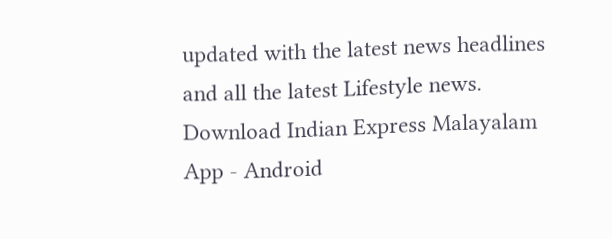updated with the latest news headlines and all the latest Lifestyle news. Download Indian Express Malayalam App - Android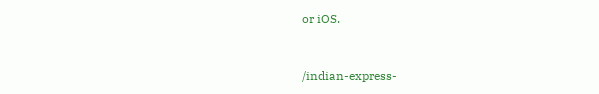or iOS.


/indian-express-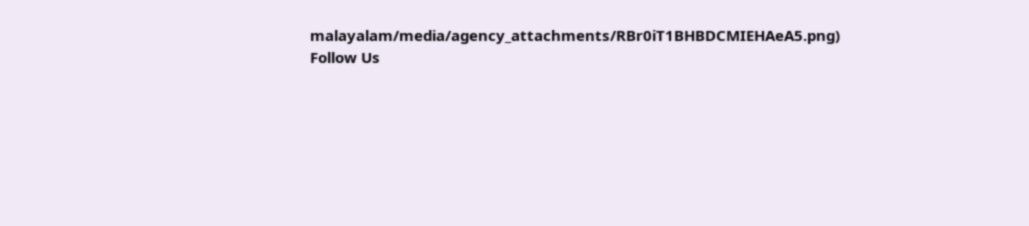malayalam/media/agency_attachments/RBr0iT1BHBDCMIEHAeA5.png)
Follow Us